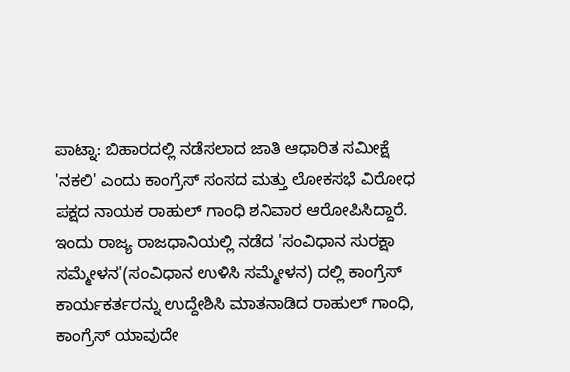ಪಾಟ್ನಾ: ಬಿಹಾರದಲ್ಲಿ ನಡೆಸಲಾದ ಜಾತಿ ಆಧಾರಿತ ಸಮೀಕ್ಷೆ 'ನಕಲಿ' ಎಂದು ಕಾಂಗ್ರೆಸ್ ಸಂಸದ ಮತ್ತು ಲೋಕಸಭೆ ವಿರೋಧ ಪಕ್ಷದ ನಾಯಕ ರಾಹುಲ್ ಗಾಂಧಿ ಶನಿವಾರ ಆರೋಪಿಸಿದ್ದಾರೆ.
ಇಂದು ರಾಜ್ಯ ರಾಜಧಾನಿಯಲ್ಲಿ ನಡೆದ 'ಸಂವಿಧಾನ ಸುರಕ್ಷಾ ಸಮ್ಮೇಳನ'(ಸಂವಿಧಾನ ಉಳಿಸಿ ಸಮ್ಮೇಳನ) ದಲ್ಲಿ ಕಾಂಗ್ರೆಸ್ ಕಾರ್ಯಕರ್ತರನ್ನು ಉದ್ದೇಶಿಸಿ ಮಾತನಾಡಿದ ರಾಹುಲ್ ಗಾಂಧಿ, ಕಾಂಗ್ರೆಸ್ ಯಾವುದೇ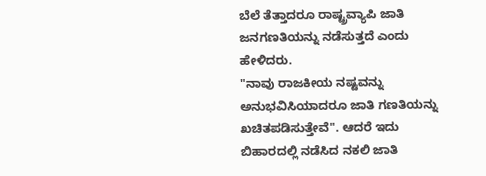ಬೆಲೆ ತೆತ್ತಾದರೂ ರಾಷ್ಟ್ರವ್ಯಾಪಿ ಜಾತಿ ಜನಗಣತಿಯನ್ನು ನಡೆಸುತ್ತದೆ ಎಂದು ಹೇಳಿದರು.
"ನಾವು ರಾಜಕೀಯ ನಷ್ಟವನ್ನು ಅನುಭವಿಸಿಯಾದರೂ ಜಾತಿ ಗಣತಿಯನ್ನು ಖಚಿತಪಡಿಸುತ್ತೇವೆ". ಆದರೆ ಇದು ಬಿಹಾರದಲ್ಲಿ ನಡೆಸಿದ ನಕಲಿ ಜಾತಿ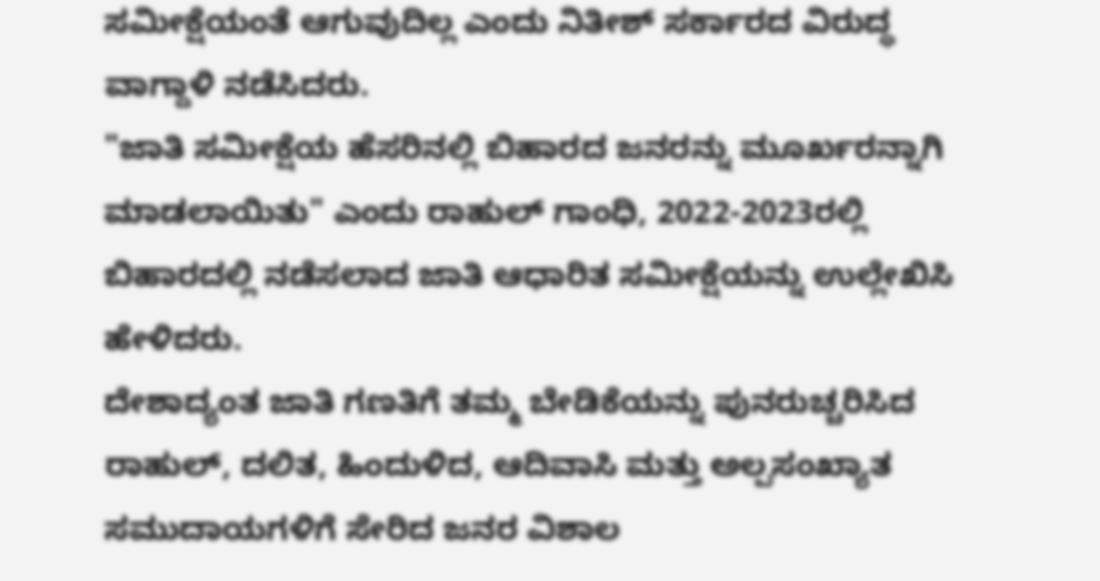ಸಮೀಕ್ಷೆಯಂತೆ ಆಗುವುದಿಲ್ಲ ಎಂದು ನಿತೀಶ್ ಸರ್ಕಾರದ ವಿರುದ್ಧ ವಾಗ್ದಾಳಿ ನಡೆಸಿದರು.
"ಜಾತಿ ಸಮೀಕ್ಷೆಯ ಹೆಸರಿನಲ್ಲಿ ಬಿಹಾರದ ಜನರನ್ನು ಮೂರ್ಖರನ್ನಾಗಿ ಮಾಡಲಾಯಿತು" ಎಂದು ರಾಹುಲ್ ಗಾಂಧಿ, 2022-2023ರಲ್ಲಿ ಬಿಹಾರದಲ್ಲಿ ನಡೆಸಲಾದ ಜಾತಿ ಆಧಾರಿತ ಸಮೀಕ್ಷೆಯನ್ನು ಉಲ್ಲೇಖಿಸಿ ಹೇಳಿದರು.
ದೇಶಾದ್ಯಂತ ಜಾತಿ ಗಣತಿಗೆ ತಮ್ಮ ಬೇಡಿಕೆಯನ್ನು ಪುನರುಚ್ಚರಿಸಿದ ರಾಹುಲ್, ದಲಿತ, ಹಿಂದುಳಿದ, ಆದಿವಾಸಿ ಮತ್ತು ಅಲ್ಪಸಂಖ್ಯಾತ ಸಮುದಾಯಗಳಿಗೆ ಸೇರಿದ ಜನರ ವಿಶಾಲ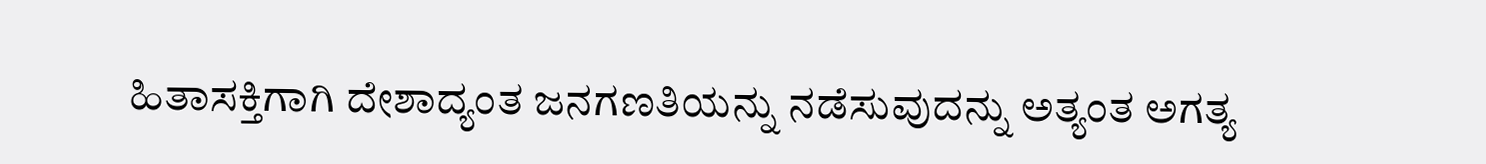ಹಿತಾಸಕ್ತಿಗಾಗಿ ದೇಶಾದ್ಯಂತ ಜನಗಣತಿಯನ್ನು ನಡೆಸುವುದನ್ನು ಅತ್ಯಂತ ಅಗತ್ಯ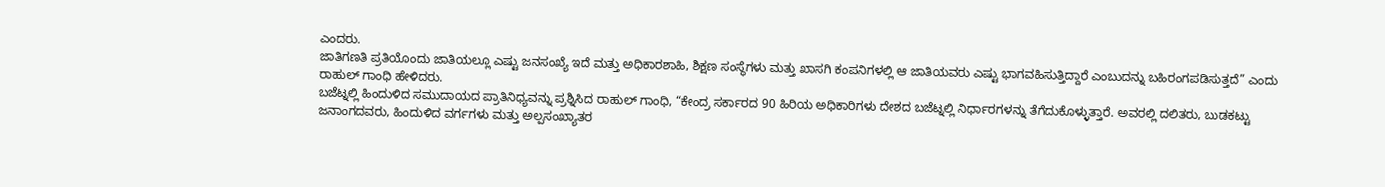ಎಂದರು.
ಜಾತಿಗಣತಿ ಪ್ರತಿಯೊಂದು ಜಾತಿಯಲ್ಲೂ ಎಷ್ಟು ಜನಸಂಖ್ಯೆ ಇದೆ ಮತ್ತು ಅಧಿಕಾರಶಾಹಿ, ಶಿಕ್ಷಣ ಸಂಸ್ಥೆಗಳು ಮತ್ತು ಖಾಸಗಿ ಕಂಪನಿಗಳಲ್ಲಿ ಆ ಜಾತಿಯವರು ಎಷ್ಟು ಭಾಗವಹಿಸುತ್ತಿದ್ದಾರೆ ಎಂಬುದನ್ನು ಬಹಿರಂಗಪಡಿಸುತ್ತದೆ” ಎಂದು ರಾಹುಲ್ ಗಾಂಧಿ ಹೇಳಿದರು.
ಬಜೆಟ್ನಲ್ಲಿ ಹಿಂದುಳಿದ ಸಮುದಾಯದ ಪ್ರಾತಿನಿಧ್ಯವನ್ನು ಪ್ರಶ್ನಿಸಿದ ರಾಹುಲ್ ಗಾಂಧಿ, “ಕೇಂದ್ರ ಸರ್ಕಾರದ 90 ಹಿರಿಯ ಅಧಿಕಾರಿಗಳು ದೇಶದ ಬಜೆಟ್ನಲ್ಲಿ ನಿರ್ಧಾರಗಳನ್ನು ತೆಗೆದುಕೊಳ್ಳುತ್ತಾರೆ. ಅವರಲ್ಲಿ ದಲಿತರು, ಬುಡಕಟ್ಟು ಜನಾಂಗದವರು, ಹಿಂದುಳಿದ ವರ್ಗಗಳು ಮತ್ತು ಅಲ್ಪಸಂಖ್ಯಾತರ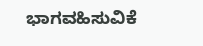ಭಾಗವಹಿಸುವಿಕೆ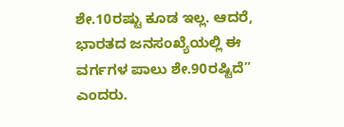ಶೇ.10ರಷ್ಟು ಕೂಡ ಇಲ್ಲ. ಆದರೆ, ಭಾರತದ ಜನಸಂಖ್ಯೆಯಲ್ಲಿ ಈ ವರ್ಗಗಳ ಪಾಲು ಶೇ.90ರಷ್ಟಿದೆ” ಎಂದರು.